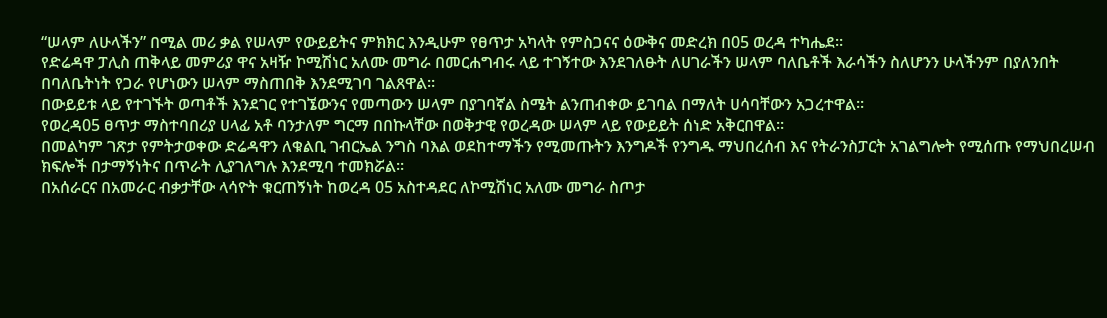“ሠላም ለሁላችን” በሚል መሪ ቃል የሠላም የውይይትና ምክክር እንዲሁም የፀጥታ አካላት የምስጋናና ዕውቅና መድረክ በ05 ወረዳ ተካሔደ።
የድሬዳዋ ፓሊስ ጠቅላይ መምሪያ ዋና አዛዥ ኮሚሽነር አለሙ መግራ በመርሐግብሩ ላይ ተገኝተው እንደገለፁት ለሀገራችን ሠላም ባለቤቶች እራሳችን ስለሆንን ሁላችንም በያለንበት በባለቤትነት የጋራ የሆነውን ሠላም ማስጠበቅ እንደሚገባ ገልጸዋል።
በውይይቱ ላይ የተገኙት ወጣቶች እንደገር የተገኜውንና የመጣውን ሠላም በያገባኛል ስሜት ልንጠብቀው ይገባል በማለት ሀሳባቸውን አጋረተዋል።
የወረዳ05 ፀጥታ ማስተባበሪያ ሀላፊ አቶ ባንታለም ግርማ በበኩላቸው በወቅታዊ የወረዳው ሠላም ላይ የውይይት ሰነድ አቅርበዋል።
በመልካም ገጽታ የምትታወቀው ድሬዳዋን ለቁልቢ ገብርኤል ንግስ ባእል ወደከተማችን የሚመጡትን እንግዶች የንግዱ ማህበረሰብ እና የትራንስፓርት አገልግሎት የሚሰጡ የማህበረሠብ ክፍሎች በታማኝነትና በጥራት ሊያገለግሉ እንደሚባ ተመክሯል።
በአሰራርና በአመራር ብቃታቸው ላሳዮት ቁርጠኝነት ከወረዳ 05 አስተዳደር ለኮሚሽነር አለሙ መግራ ስጦታ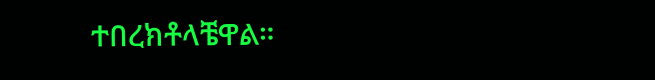ተበረክቶላቼዋል።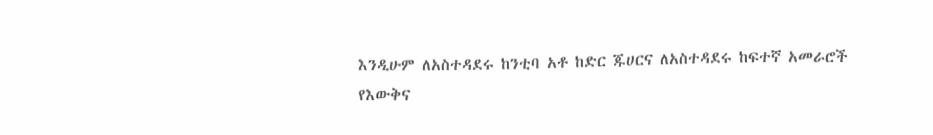እንዲሁም ለአስተዳደሩ ከንቲባ አቶ ከድር ጁሀርና ለአስተዳደሩ ከፍተኛ አመራሮች የእውቅና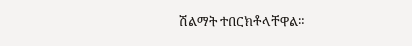ሽልማት ተበርክቶላቸዋል።